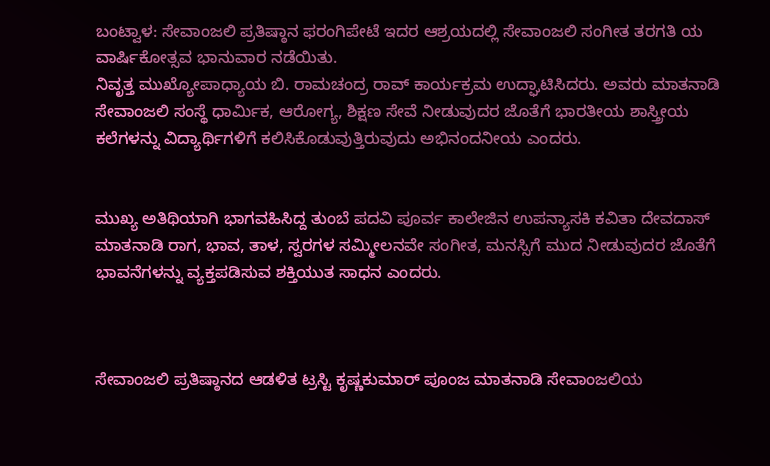ಬಂಟ್ವಾಳ: ಸೇವಾಂಜಲಿ ಪ್ರತಿಷ್ಠಾನ ಫರಂಗಿಪೇಟೆ ಇದರ ಆಶ್ರಯದಲ್ಲಿ ಸೇವಾಂಜಲಿ ಸಂಗೀತ ತರಗತಿ ಯ ವಾರ್ಷಿಕೋತ್ಸವ ಭಾನುವಾರ ನಡೆಯಿತು.
ನಿವೃತ್ತ ಮುಖ್ಯೋಪಾಧ್ಯಾಯ ಬಿ. ರಾಮಚಂದ್ರ ರಾವ್ ಕಾರ್ಯಕ್ರಮ ಉದ್ಘಾಟಿಸಿದರು. ಅವರು ಮಾತನಾಡಿ ಸೇವಾಂಜಲಿ ಸಂಸ್ಥೆ ಧಾರ್ಮಿಕ, ಆರೋಗ್ಯ, ಶಿಕ್ಷಣ ಸೇವೆ ನೀಡುವುದರ ಜೊತೆಗೆ ಭಾರತೀಯ ಶಾಸ್ತ್ರೀಯ ಕಲೆಗಳನ್ನು ವಿದ್ಯಾರ್ಥಿಗಳಿಗೆ ಕಲಿಸಿಕೊಡುವುತ್ತಿರುವುದು ಅಭಿನಂದನೀಯ ಎಂದರು.


ಮುಖ್ಯ ಅತಿಥಿಯಾಗಿ ಭಾಗವಹಿಸಿದ್ದ ತುಂಬೆ ಪದವಿ ಪೂರ್ವ ಕಾಲೇಜಿನ ಉಪನ್ಯಾಸಕಿ ಕವಿತಾ ದೇವದಾಸ್ ಮಾತನಾಡಿ ರಾಗ, ಭಾವ, ತಾಳ, ಸ್ವರಗಳ ಸಮ್ಮೀಲನವೇ ಸಂಗೀತ, ಮನಸ್ಸಿಗೆ ಮುದ ನೀಡುವುದರ ಜೊತೆಗೆ ಭಾವನೆಗಳನ್ನು ವ್ಯಕ್ತಪಡಿಸುವ ಶಕ್ತಿಯುತ ಸಾಧನ ಎಂದರು.



ಸೇವಾಂಜಲಿ ಪ್ರತಿಷ್ಠಾನದ ಆಡಳಿತ ಟ್ರಸ್ಟಿ ಕೃಷ್ಣಕುಮಾರ್ ಪೂಂಜ ಮಾತನಾಡಿ ಸೇವಾಂಜಲಿಯ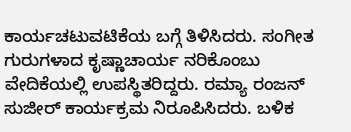ಕಾರ್ಯಚಟುವಟಿಕೆಯ ಬಗ್ಗೆ ತಿಳಿಸಿದರು. ಸಂಗೀತ ಗುರುಗಳಾದ ಕೃಷ್ಣಾಚಾರ್ಯ ನರಿಕೊಂಬು ವೇದಿಕೆಯಲ್ಲಿ ಉಪಸ್ಥಿತರಿದ್ದರು. ರಮ್ಯಾ ರಂಜನ್ ಸುಜೀರ್ ಕಾರ್ಯಕ್ರಮ ನಿರೂಪಿಸಿದರು. ಬಳಿಕ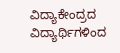ವಿದ್ಯಾಕೇಂದ್ರದ ವಿದ್ಯಾರ್ಥಿಗಳಿಂದ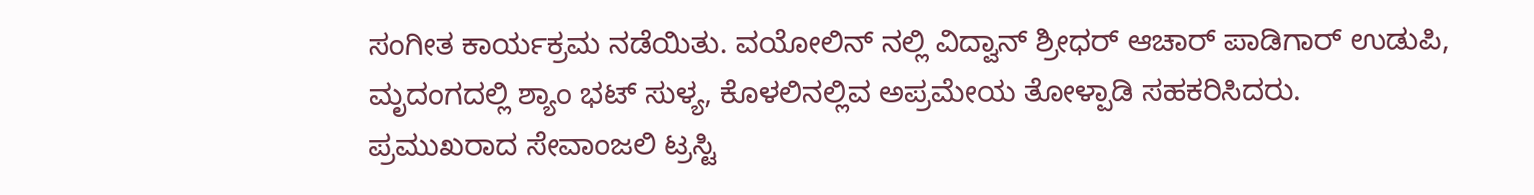ಸಂಗೀತ ಕಾರ್ಯಕ್ರಮ ನಡೆಯಿತು. ವಯೋಲಿನ್ ನಲ್ಲಿ ವಿದ್ವಾನ್ ಶ್ರೀಧರ್ ಆಚಾರ್ ಪಾಡಿಗಾರ್ ಉಡುಪಿ,
ಮೃದಂಗದಲ್ಲಿ ಶ್ಯಾಂ ಭಟ್ ಸುಳ್ಯ, ಕೊಳಲಿನಲ್ಲಿವ ಅಪ್ರಮೇಯ ತೋಳ್ಪಾಡಿ ಸಹಕರಿಸಿದರು.
ಪ್ರಮುಖರಾದ ಸೇವಾಂಜಲಿ ಟ್ರಸ್ಟಿ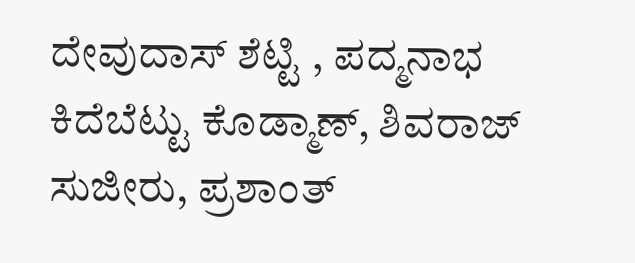ದೇವುದಾಸ್ ಶೆಟ್ಟಿ , ಪದ್ಮನಾಭ ಕಿದೆಬೆಟ್ಟು ಕೊಡ್ಮಾಣ್, ಶಿವರಾಜ್ ಸುಜೀರು, ಪ್ರಶಾಂತ್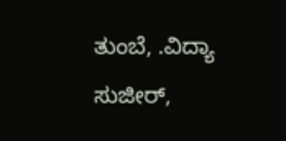ತುಂಬೆ, .ವಿದ್ಯಾ ಸುಜೀರ್,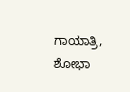ಗಾಯಾತ್ರಿ, ಶೋಭಾ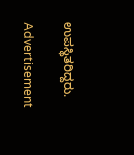ಉಪಸ್ಥಿತರಿದ್ದರು.

Advertisement